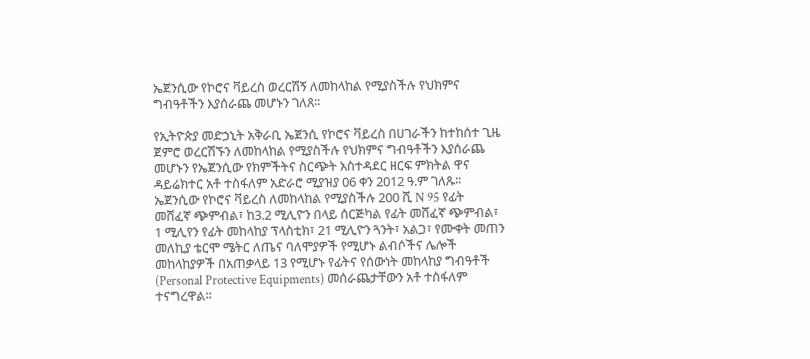ኤጀንሲው የኮሮና ቫይረስ ወረርሽኝ ለመከላከል የሚያስችሉ የህክምና ግብዓቶችን እያሰራጨ መሆኑን ገለጸ፡፡

የኢትዮጵያ መድኃኒት አቅራቢ ኤጀንሲ የኮሮና ቫይረስ በሀገራችን ከተከሰተ ጊዜ ጀምሮ ወረርሽኙን ለመከላከል የሚያስችሉ የህክምና ግብዓቶችን እያሰራጨ መሆኑን የኤጀንሲው የክምችትና ስርጭት አስተዳደር ዘርፍ ምክትል ዋና ዳይሬክተር አቶ ተስፋለም አድራሮ ሚያዝያ 06 ቀን 2012 ዓ.ም ገለጹ፡፡
ኤጀንሲው የኮሮና ቫይረስ ለመከላከል የሚያስችሉ 200 ሺ N 95 የፊት መሸፈኛ ጭምብል፣ ከ3.2 ሚሊዮን በላይ ሰርጅካል የፊት መሸፈኛ ጭምብል፣ 1 ሚሊየን የፊት መከላከያ ፕላስቲክ፣ 21 ሚሊዮን ጓንት፣ አልጋ፣ የሙቀት መጠን መለኪያ ቴርሞ ሜትር ለጤና ባለሞያዎች የሚሆኑ ልብሶችና ሌሎች መከላከያዎች በአጠቃላይ 13 የሚሆኑ የፊትና የሰውነት መከላከያ ግብዓቶች (Personal Protective Equipments) መሰራጨታቸውን አቶ ተስፋለም ተናግረዋል፡፡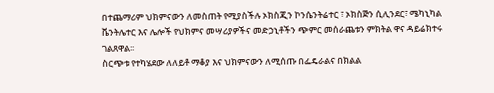በተጨማሪም ህክምናውን ለመስጠት የሚያስችሉ ኦክስጂን ኮንሴንትሬተር ፣ ኦክስጅን ሲሊንደር፣ ሜካኒካል ቬንትሌተር እና ሌሎች የህክምና መሣሪያዎችና መድኃኒቶችን ጭምር መሰራጨቱን ምክትል ዋና ዳይሬክተሩ ገልጸዋል፡፡
ስርጭቱ የተካሄደው ለለይቶ ማቆያ እና ህክምናውን ለሚሰጡ በፌዴራልና በክልል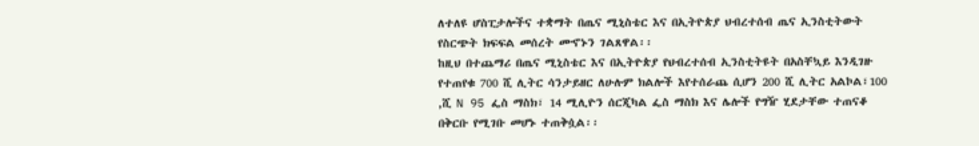ለተለዩ ሆስፒታሎችና ተቋማት በጤና ሚኒስቴር እና በኢትዮጵያ ህብረተሰብ ጤና ኢንስቲትውት የስርጭት ክፍፍል መሰረት መኆኑን ገልጸዋል፡፡
ከዚህ በተጨማሪ በጤና ሚኒስቴር እና በኢትዮጵያ የህብረተሰብ ኢንስቲትዩት በአስቸኳይ እንዲገዙ የተጠየቁ 700 ሺ ሊትር ሳንታይዘር ለሁሉም ክልሎች እየተሰራጨ ሲሆን 200 ሺ ሊትር አልኮል፣100 ,ሺ N 95 ፌስ ማስክ፣ 14 ሚሊዮን ሰርጂካል ፌስ ማስክ እና ሌሎች የግዥ ሂደታቸው ተጠናቆ በቅርቡ የሚገቡ መሆኑ ተጠቅሷል፡፡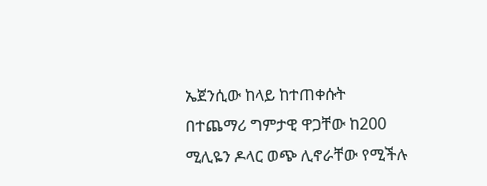ኤጀንሲው ከላይ ከተጠቀሱት በተጨማሪ ግምታዊ ዋጋቸው ከ200 ሚሊዬን ዶላር ወጭ ሊኖራቸው የሚችሉ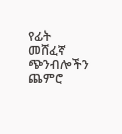የፊት መሸፈኛ ጭንብሎችን ጨምሮ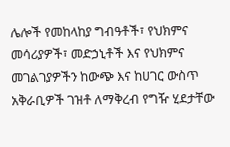ሌሎች የመከላከያ ግብዓቶች፣ የህክምና መሳሪያዎች፣ መድኃኒቶች እና የህክምና መገልገያዎችን ከውጭ እና ከሀገር ውስጥ አቅራቢዎች ገዝቶ ለማቅረብ የግዥ ሂደታቸው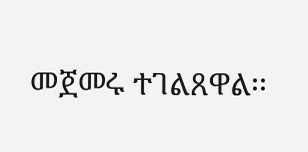መጀመሩ ተገልጸዋል፡፡